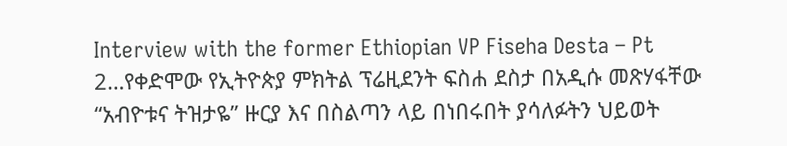Interview with the former Ethiopian VP Fiseha Desta – Pt 2…የቀድሞው የኢትዮጵያ ምክትል ፕሬዚደንት ፍስሐ ደስታ በአዲሱ መጽሃፋቸው “አብዮቱና ትዝታዬ” ዙርያ እና በስልጣን ላይ በነበሩበት ያሳለፉትን ህይወት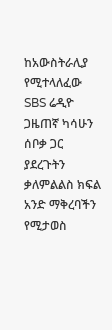ከአውስትራሊያ የሚተላለፈው SBS ሬዲዮ ጋዜጠኛ ካሳሁን ሰቦቃ ጋር ያደረጉትን ቃለምልልስ ክፍል አንድ ማቅረባችን የሚታወስ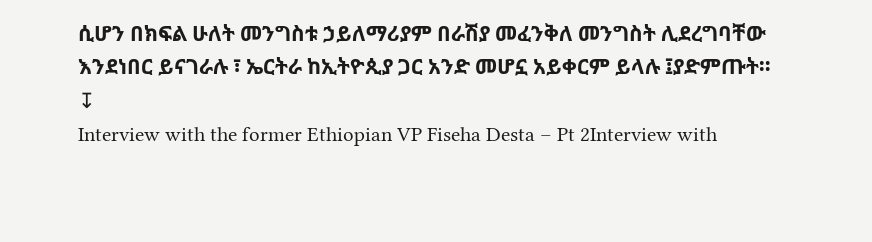ሲሆን በክፍል ሁለት መንግስቱ ኃይለማሪያም በራሽያ መፈንቅለ መንግስት ሊደረግባቸው እንደነበር ይናገራሉ ፣ ኤርትራ ከኢትዮጲያ ጋር አንድ መሆኗ አይቀርም ይላሉ ፤ያድምጡት።
↧
Interview with the former Ethiopian VP Fiseha Desta – Pt 2Interview with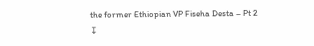the former Ethiopian VP Fiseha Desta – Pt 2
↧